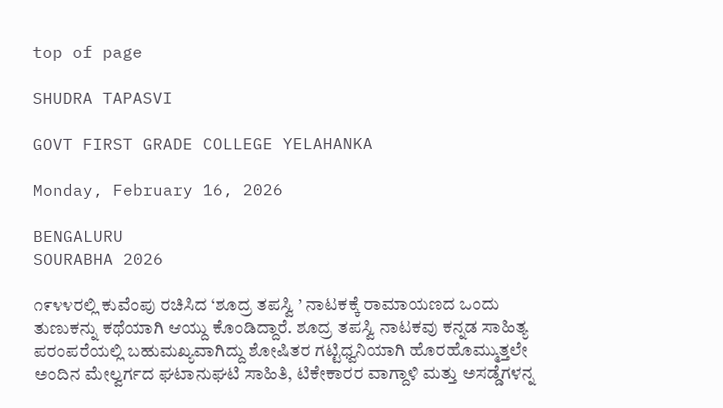top of page

SHUDRA TAPASVI

GOVT FIRST GRADE COLLEGE YELAHANKA

Monday, February 16, 2026

BENGALURU
SOURABHA 2026

೧೯೪೪ರಲ್ಲಿ ಕುವೆಂಪು ರಚಿಸಿದ ‘ಶೂದ್ರ ತಪಸ್ವಿ ’ ನಾಟಕಕ್ಕೆ ರಾಮಾಯಣದ ಒಂದು ತುಣುಕನ್ನು ಕಥೆಯಾಗಿ ಆಯ್ದು ಕೊಂಡಿದ್ದಾರೆ. ಶೂದ್ರ ತಪಸ್ವಿ ನಾಟಕವು ಕನ್ನಡ ಸಾಹಿತ್ಯ ಪರಂಪರೆಯಲ್ಲಿ ಬಹುಮಖ್ಯವಾಗಿದ್ದು ಶೋಷಿತರ ಗಟ್ಟಿಧ್ವನಿಯಾಗಿ ಹೊರಹೊಮ್ಮುತ್ತಲೇ ಅಂದಿನ ಮೇಲ್ವರ್ಗದ ಘಟಾನುಘಟಿ ಸಾಹಿತಿ, ಟಿಕೇಕಾರರ ವಾಗ್ದಾಳಿ ಮತ್ತು ಅಸಡ್ಡೆಗಳನ್ನ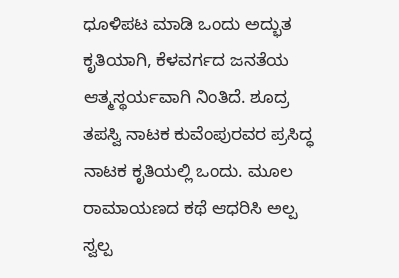ಧೂಳಿಪಟ ಮಾಡಿ ಒಂದು ಅದ್ಭುತ ಕೃತಿಯಾಗಿ, ಕೆಳವರ್ಗದ ಜನತೆಯ ಆತ್ಮಸ್ಥರ್ಯವಾಗಿ ನಿಂತಿದೆ. ಶೂದ್ರ ತಪಸ್ವಿ ನಾಟಕ ಕುವೆಂಪುರವರ ಪ್ರಸಿದ್ಧ ನಾಟಕ ಕೃತಿಯಲ್ಲಿ ಒಂದು. ಮೂಲ ರಾಮಾಯಣದ ಕಥೆ ಆಧರಿಸಿ ಅಲ್ಪ ಸ್ವಲ್ಪ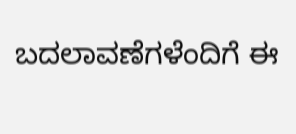ಬದಲಾವಣೆಗಳೆಂದಿಗೆ ಈ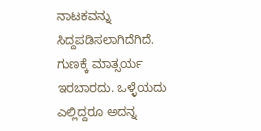ನಾಟಕವನ್ನು ಸಿದ್ದಪಡಿಸಲಾಗಿದೆಗಿದೆ. ಗುಣಕ್ಕೆ ಮಾತ್ಸರ್ಯ ಇರಬಾರದು. ಒಳ್ಳೆಯದು ಎಲ್ಲಿದ್ದರೂ ಅದನ್ನ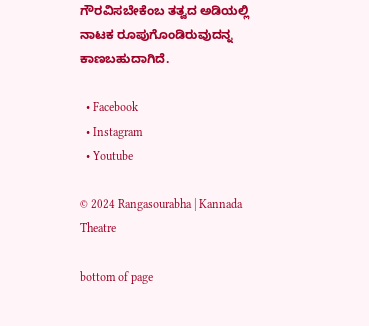ಗೌರವಿಸಬೇಕೆಂಬ ತತ್ವದ ಅಡಿಯಲ್ಲಿ ನಾಟಕ ರೂಪುಗೊಂಡಿರುವುದನ್ನ ಕಾಣಬಹುದಾಗಿದೆ.

  • Facebook
  • Instagram
  • Youtube

© 2024 Rangasourabha | Kannada Theatre

bottom of page